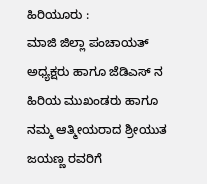ಹಿರಿಯೂರು :
ಮಾಜಿ ಜಿಲ್ಲಾ ಪಂಚಾಯತ್ ಅಧ್ಯಕ್ಷರು ಹಾಗೂ ಜೆಡಿಎಸ್ ನ ಹಿರಿಯ ಮುಖಂಡರು ಹಾಗೂ ನಮ್ಮ ಆತ್ಮೀಯರಾದ ಶ್ರೀಯುತ ಜಯಣ್ಣ ರವರಿಗೆ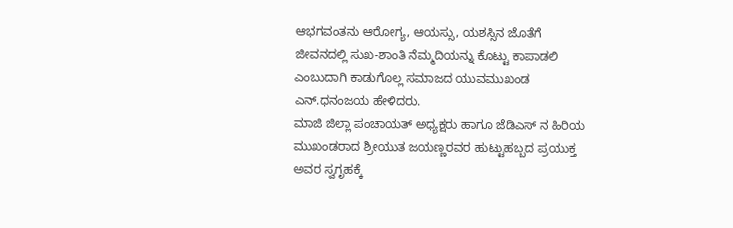ಆಭಗವಂತನು ಆರೋಗ್ಯ, ಆಯಸ್ಸು, ಯಶಸ್ಸಿನ ಜೊತೆಗೆ ಜೀವನದಲ್ಲಿ ಸುಖ-ಶಾಂತಿ ನೆಮ್ಮದಿಯನ್ನು ಕೊಟ್ಟು ಕಾಪಾಡಲಿ ಎಂಬುದಾಗಿ ಕಾಡುಗೊಲ್ಲ ಸಮಾಜದ ಯುವಮುಖಂಡ ಎನ್.ಧನಂಜಯ ಹೇಳಿದರು.
ಮಾಜಿ ಜಿಲ್ಲಾ ಪಂಚಾಯತ್ ಅಧ್ಯಕ್ಷರು ಹಾಗೂ ಜೆಡಿಎಸ್ ನ ಹಿರಿಯ ಮುಖಂಡರಾದ ಶ್ರೀಯುತ ಜಯಣ್ಣರವರ ಹುಟ್ಟುಹಬ್ಬದ ಪ್ರಯುಕ್ತ ಅವರ ಸ್ವಗೃಹಕ್ಕೆ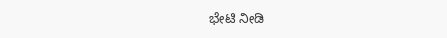ಭೇಟಿ ನೀಡಿ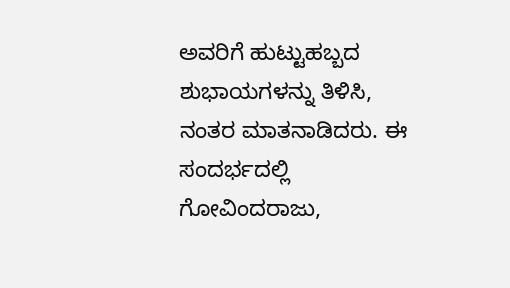ಅವರಿಗೆ ಹುಟ್ಟುಹಬ್ಬದ ಶುಭಾಯಗಳನ್ನು ತಿಳಿಸಿ, ನಂತರ ಮಾತನಾಡಿದರು. ಈ ಸಂದರ್ಭದಲ್ಲಿ ಗೋವಿಂದರಾಜು,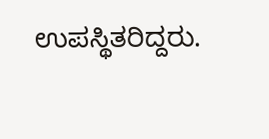ಉಪಸ್ಥಿತರಿದ್ದರು.